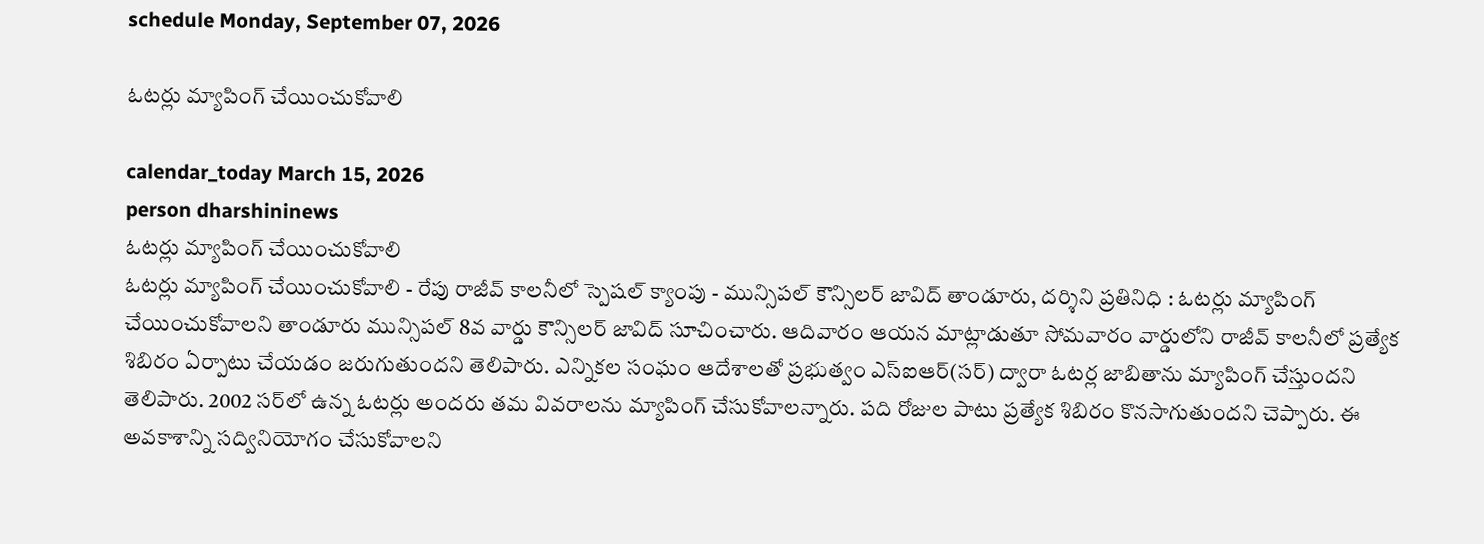schedule Monday, September 07, 2026

ఓటర్లు మ్యాపింగ్ చేయించుకోవాలి

calendar_today March 15, 2026
person dharshininews
ఓటర్లు మ్యాపింగ్ చేయించుకోవాలి
ఓటర్లు మ్యాపింగ్ చేయించుకోవాలి - రేపు రాజీవ్‌ కాలనీలో స్పెషల్ క్యాంపు - మున్సిపల్ కౌన్సిలర్ జావిద్ తాండూరు, దర్శిని ప్రతినిధి : ఓటర్లు మ్యాపింగ్‌ చేయించుకోవాలని తాండూరు మున్సిపల్‌ 8వ వార్డు కౌన్సిలర్‌ జావిద్ సూచించారు. ఆదివారం ఆయన మాట్లాడుతూ సోమవారం వార్డులోని రాజీవ్‌ కాలనీలో ప్రత్యేక శిబిరం ఏర్పాటు చేయడం జరుగుతుందని తెలిపారు. ఎన్నికల సంఘం ఆదేశాలతో ప్రభుత్వం ఎస్ఐఆర్(సర్‌) ద్వారా ఓటర్ల జాబితాను మ్యాపింగ్ చేస్తుందని తెలిపారు. 2002 సర్‌లో ఉన్న ఓటర్లు అందరు తమ వివరాలను మ్యాపింగ్ చేసుకోవాలన్నారు. పది రోజుల పాటు ప్రత్యేక శిబిరం కొనసాగుతుందని చెప్పారు. ఈ అవకాశాన్ని సద్వినియోగం చేసుకోవాలని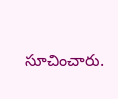సూచించారు.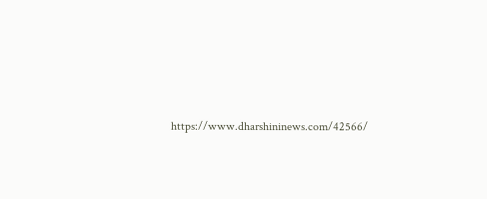https://www.dharshininews.com/42566/